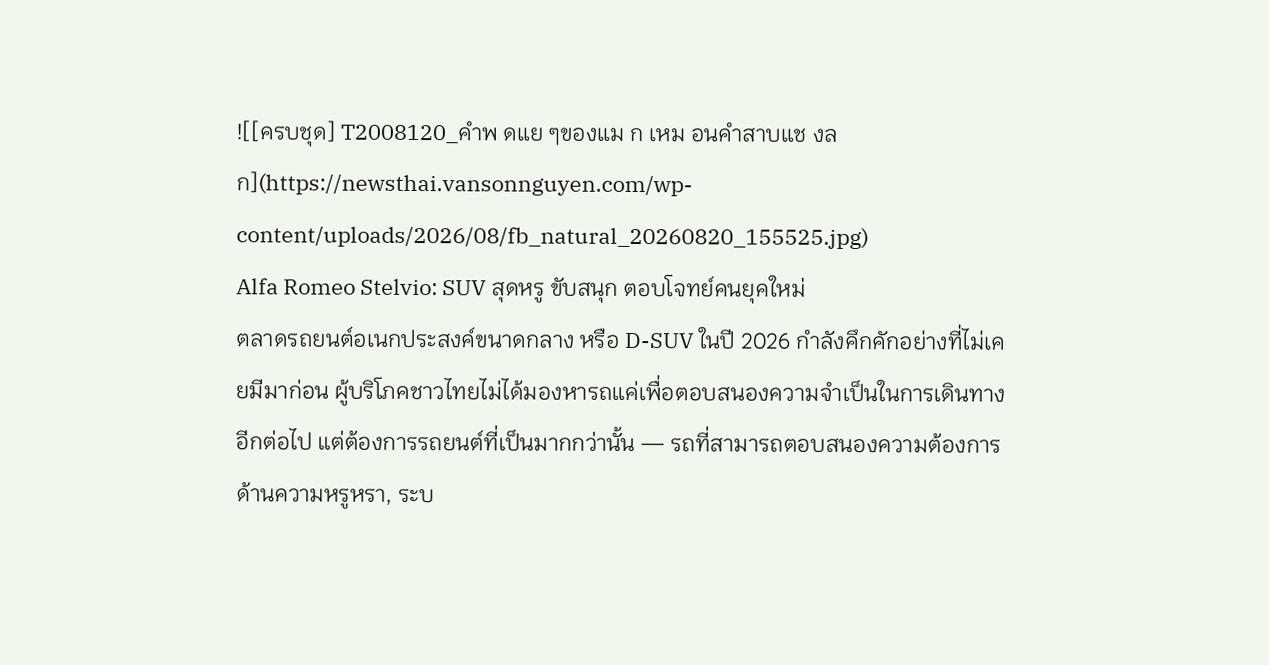![[ครบชุด] T2008120_คำพ ดแย ๆของแม ก เหม อนคำสาบแช งล ก](https://newsthai.vansonnguyen.com/wp-content/uploads/2026/08/fb_natural_20260820_155525.jpg)
Alfa Romeo Stelvio: SUV สุดหรู ขับสนุก ตอบโจทย์คนยุคใหม่
ตลาดรถยนต์อเนกประสงค์ขนาดกลาง หรือ D-SUV ในปี 2026 กำลังคึกคักอย่างที่ไม่เคยมีมาก่อน ผู้บริโภคชาวไทยไม่ได้มองหารถแค่เพื่อตอบสนองความจำเป็นในการเดินทางอีกต่อไป แต่ต้องการรถยนต์ที่เป็นมากกว่านั้น — รถที่สามารถตอบสนองความต้องการด้านความหรูหรา, ระบ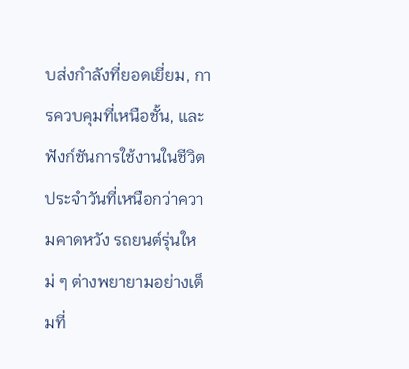บส่งกำลังที่ยอดเยี่ยม, การควบคุมที่เหนือชั้น, และฟังก์ชันการใช้งานในชีวิตประจำวันที่เหนือกว่าความคาดหวัง รถยนต์รุ่นใหม่ ๆ ต่างพยายามอย่างเต็มที่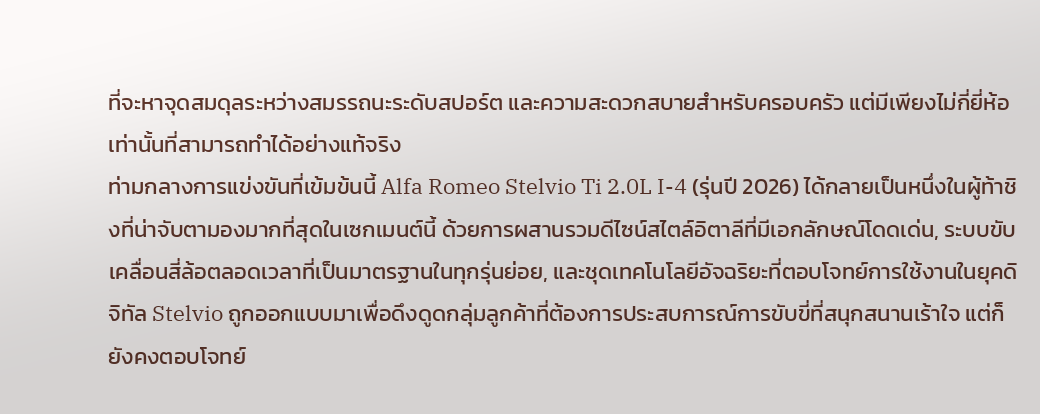ที่จะหาจุดสมดุลระหว่างสมรรถนะระดับสปอร์ต และความสะดวกสบายสำหรับครอบครัว แต่มีเพียงไม่กี่ยี่ห้อเท่านั้นที่สามารถทำได้อย่างแท้จริง
ท่ามกลางการแข่งขันที่เข้มข้นนี้ Alfa Romeo Stelvio Ti 2.0L I-4 (รุ่นปี 2026) ได้กลายเป็นหนึ่งในผู้ท้าชิงที่น่าจับตามองมากที่สุดในเซกเมนต์นี้ ด้วยการผสานรวมดีไซน์สไตล์อิตาลีที่มีเอกลักษณ์โดดเด่น, ระบบขับเคลื่อนสี่ล้อตลอดเวลาที่เป็นมาตรฐานในทุกรุ่นย่อย, และชุดเทคโนโลยีอัจฉริยะที่ตอบโจทย์การใช้งานในยุคดิจิทัล Stelvio ถูกออกแบบมาเพื่อดึงดูดกลุ่มลูกค้าที่ต้องการประสบการณ์การขับขี่ที่สนุกสนานเร้าใจ แต่ก็ยังคงตอบโจทย์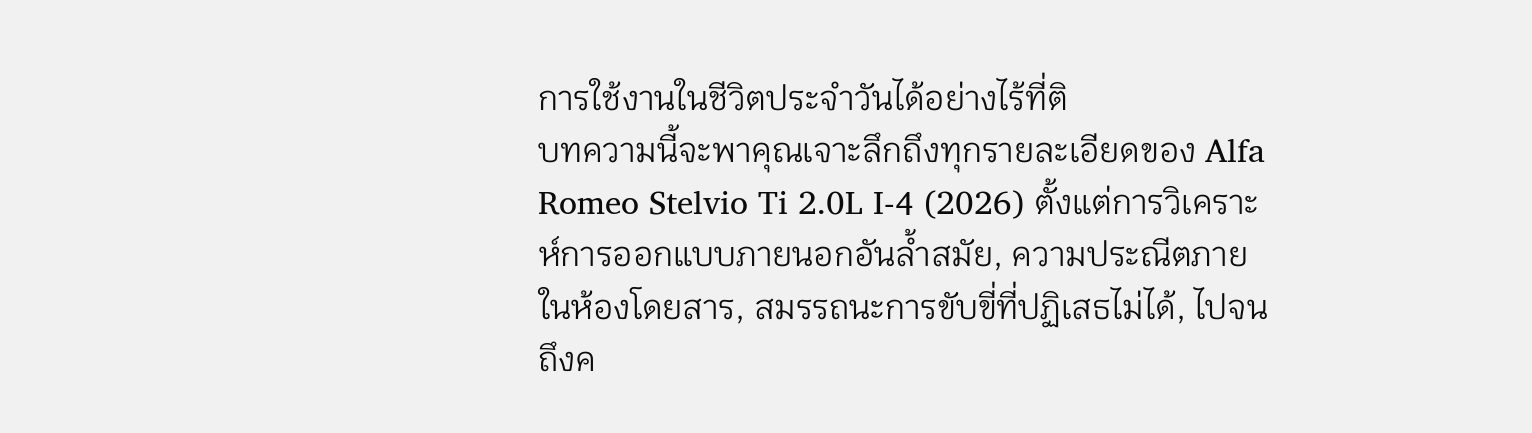การใช้งานในชีวิตประจำวันได้อย่างไร้ที่ติ
บทความนี้จะพาคุณเจาะลึกถึงทุกรายละเอียดของ Alfa Romeo Stelvio Ti 2.0L I-4 (2026) ตั้งแต่การวิเคราะห์การออกแบบภายนอกอันล้ำสมัย, ความประณีตภายในห้องโดยสาร, สมรรถนะการขับขี่ที่ปฏิเสธไม่ได้, ไปจนถึงค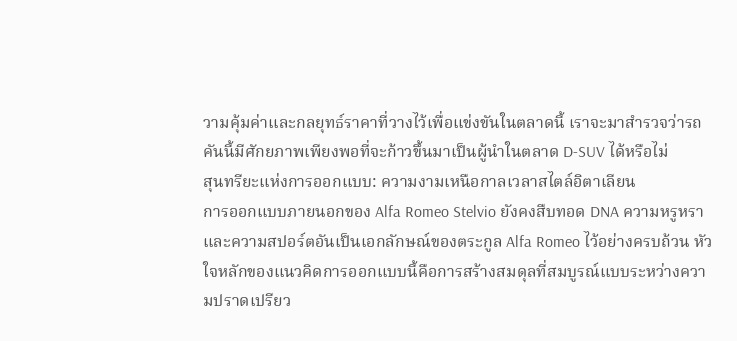วามคุ้มค่าและกลยุทธ์ราคาที่วางไว้เพื่อแข่งขันในตลาดนี้ เราจะมาสำรวจว่ารถคันนี้มีศักยภาพเพียงพอที่จะก้าวขึ้นมาเป็นผู้นำในตลาด D-SUV ได้หรือไม่
สุนทรียะแห่งการออกแบบ: ความงามเหนือกาลเวลาสไตล์อิตาเลียน
การออกแบบภายนอกของ Alfa Romeo Stelvio ยังคงสืบทอด DNA ความหรูหราและความสปอร์ตอันเป็นเอกลักษณ์ของตระกูล Alfa Romeo ไว้อย่างครบถ้วน หัวใจหลักของแนวคิดการออกแบบนี้คือการสร้างสมดุลที่สมบูรณ์แบบระหว่างความปราดเปรียว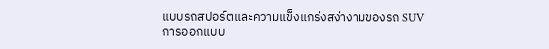แบบรถสปอร์ตและความแข็งแกร่งสง่างามของรถ SUV
การออกแบบ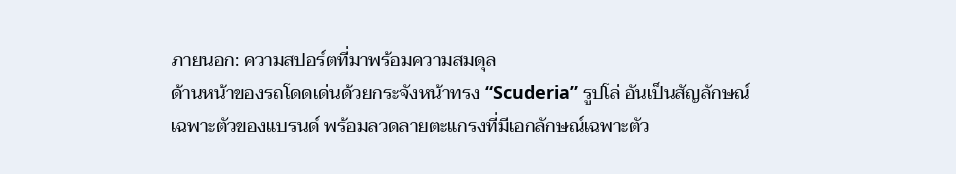ภายนอก: ความสปอร์ตที่มาพร้อมความสมดุล
ด้านหน้าของรถโดดเด่นด้วยกระจังหน้าทรง “Scuderia” รูปโล่ อันเป็นสัญลักษณ์เฉพาะตัวของแบรนด์ พร้อมลวดลายตะแกรงที่มีเอกลักษณ์เฉพาะตัว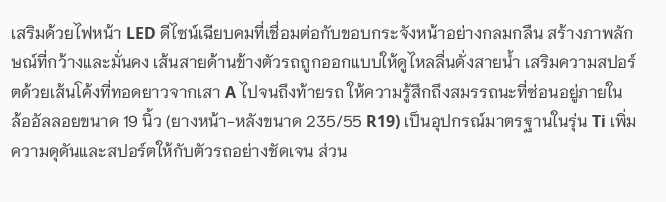เสริมด้วยไฟหน้า LED ดีไซน์เฉียบคมที่เชื่อมต่อกับขอบกระจังหน้าอย่างกลมกลืน สร้างภาพลักษณ์ที่กว้างและมั่นคง เส้นสายด้านข้างตัวรถถูกออกแบบให้ดูไหลลื่นดั่งสายน้ำ เสริมความสปอร์ตด้วยเส้นโค้งที่ทอดยาวจากเสา A ไปจนถึงท้ายรถ ให้ความรู้สึกถึงสมรรถนะที่ซ่อนอยู่ภายใน
ล้ออัลลอยขนาด 19 นิ้ว (ยางหน้า-หลังขนาด 235/55 R19) เป็นอุปกรณ์มาตรฐานในรุ่น Ti เพิ่มความดุดันและสปอร์ตให้กับตัวรถอย่างชัดเจน ส่วน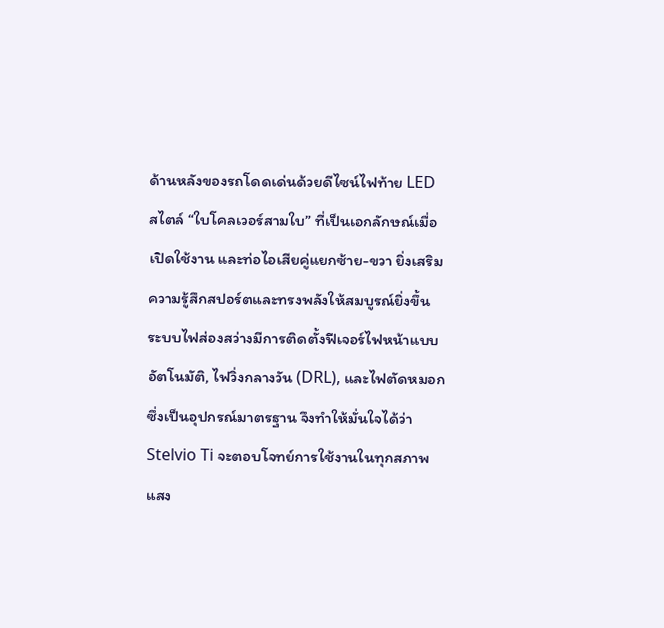ด้านหลังของรถโดดเด่นด้วยดีไซน์ไฟท้าย LED สไตล์ “ใบโคลเวอร์สามใบ” ที่เป็นเอกลักษณ์เมื่อเปิดใช้งาน และท่อไอเสียคู่แยกซ้าย-ขวา ยิ่งเสริมความรู้สึกสปอร์ตและทรงพลังให้สมบูรณ์ยิ่งขึ้น
ระบบไฟส่องสว่างมีการติดตั้งฟีเจอร์ไฟหน้าแบบอัตโนมัติ, ไฟวิ่งกลางวัน (DRL), และไฟตัดหมอก ซึ่งเป็นอุปกรณ์มาตรฐาน จึงทำให้มั่นใจได้ว่า Stelvio Ti จะตอบโจทย์การใช้งานในทุกสภาพแสง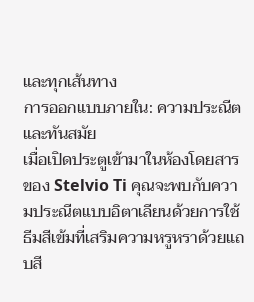และทุกเส้นทาง
การออกแบบภายใน: ความประณีตและทันสมัย
เมื่อเปิดประตูเข้ามาในห้องโดยสารของ Stelvio Ti คุณจะพบกับความประณีตแบบอิตาเลียนด้วยการใช้ธีมสีเข้มที่เสริมความหรูหราด้วยแถบสี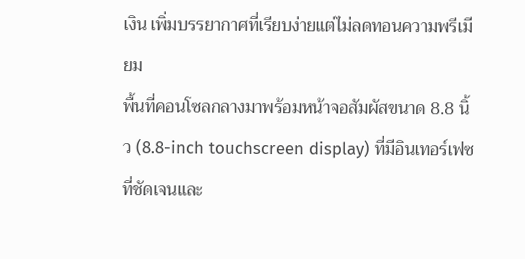เงิน เพิ่มบรรยากาศที่เรียบง่ายแต่ไม่ลดทอนความพรีเมียม
พื้นที่คอนโซลกลางมาพร้อมหน้าจอสัมผัสขนาด 8.8 นิ้ว (8.8-inch touchscreen display) ที่มีอินเทอร์เฟซที่ชัดเจนและ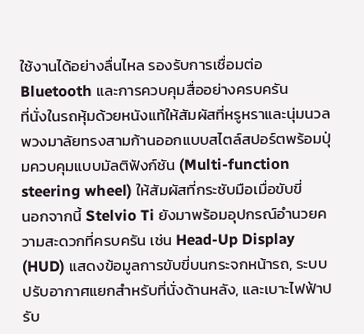ใช้งานได้อย่างลื่นไหล รองรับการเชื่อมต่อ Bluetooth และการควบคุมสื่ออย่างครบครัน
ที่นั่งในรถหุ้มด้วยหนังแท้ให้สัมผัสที่หรูหราและนุ่มนวล พวงมาลัยทรงสามก้านออกแบบสไตล์สปอร์ตพร้อมปุ่มควบคุมแบบมัลติฟังก์ชัน (Multi-function steering wheel) ให้สัมผัสที่กระชับมือเมื่อขับขี่
นอกจากนี้ Stelvio Ti ยังมาพร้อมอุปกรณ์อำนวยความสะดวกที่ครบครัน เช่น Head-Up Display (HUD) แสดงข้อมูลการขับขี่บนกระจกหน้ารถ, ระบบปรับอากาศแยกสำหรับที่นั่งด้านหลัง, และเบาะไฟฟ้าปรับ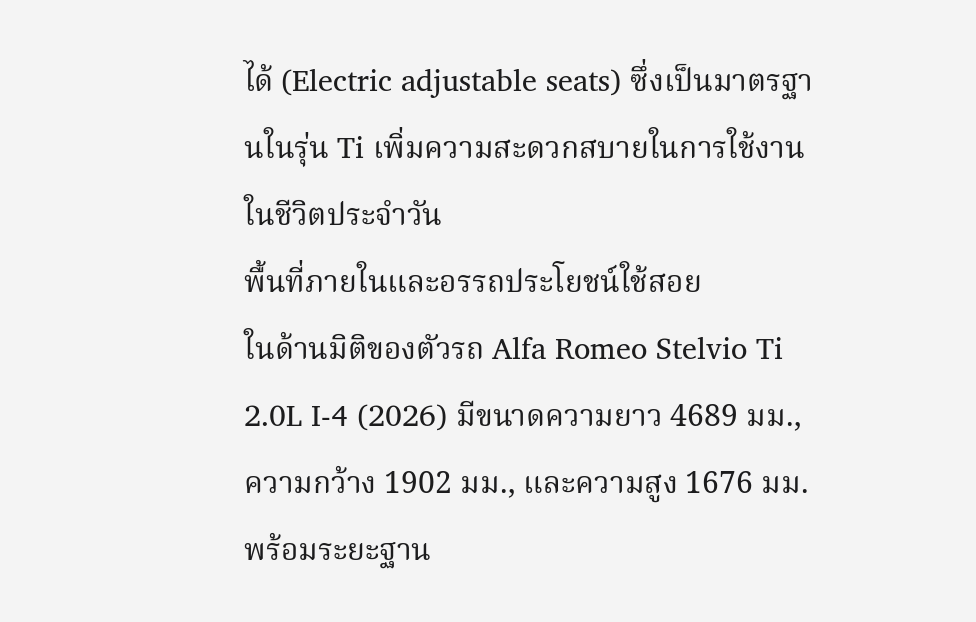ได้ (Electric adjustable seats) ซึ่งเป็นมาตรฐานในรุ่น Ti เพิ่มความสะดวกสบายในการใช้งานในชีวิตประจำวัน
พื้นที่ภายในและอรรถประโยชน์ใช้สอย
ในด้านมิติของตัวรถ Alfa Romeo Stelvio Ti 2.0L I-4 (2026) มีขนาดความยาว 4689 มม., ความกว้าง 1902 มม., และความสูง 1676 มม. พร้อมระยะฐาน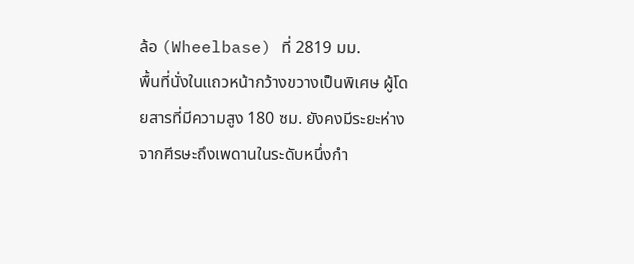ล้อ (Wheelbase) ที่ 2819 มม.
พื้นที่นั่งในแถวหน้ากว้างขวางเป็นพิเศษ ผู้โดยสารที่มีความสูง 180 ซม. ยังคงมีระยะห่างจากศีรษะถึงเพดานในระดับหนึ่งกำ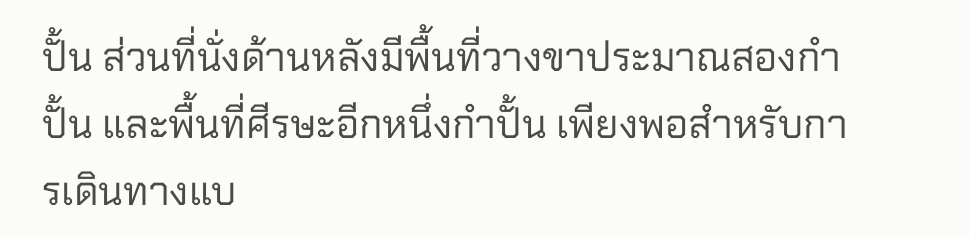ปั้น ส่วนที่นั่งด้านหลังมีพื้นที่วางขาประมาณสองกำปั้น และพื้นที่ศีรษะอีกหนึ่งกำปั้น เพียงพอสำหรับการเดินทางแบ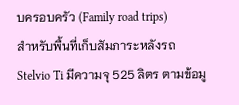บครอบครัว (Family road trips)
สำหรับพื้นที่เก็บสัมภาระหลังรถ Stelvio Ti มีความจุ 525 ลิตร ตามข้อมู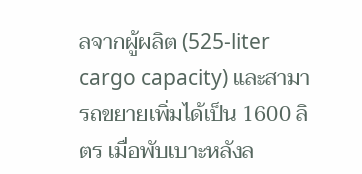ลจากผู้ผลิต (525-liter cargo capacity) และสามารถขยายเพิ่มได้เป็น 1600 ลิตร เมื่อพับเบาะหลังล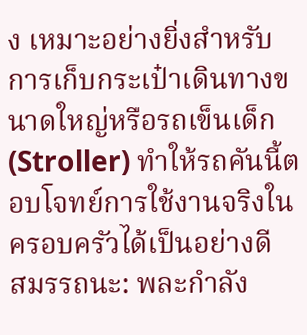ง เหมาะอย่างยิ่งสำหรับการเก็บกระเป๋าเดินทางขนาดใหญ่หรือรถเข็นเด็ก (Stroller) ทำให้รถคันนี้ตอบโจทย์การใช้งานจริงในครอบครัวได้เป็นอย่างดี
สมรรถนะ: พละกำลัง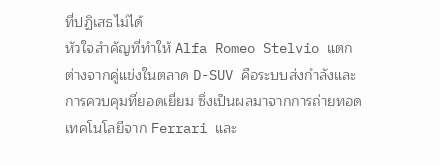ที่ปฏิเสธไม่ได้
หัวใจสำคัญที่ทำให้ Alfa Romeo Stelvio แตกต่างจากคู่แข่งในตลาด D-SUV คือระบบส่งกำลังและการควบคุมที่ยอดเยี่ยม ซึ่งเป็นผลมาจากการถ่ายทอดเทคโนโลยีจาก Ferrari และ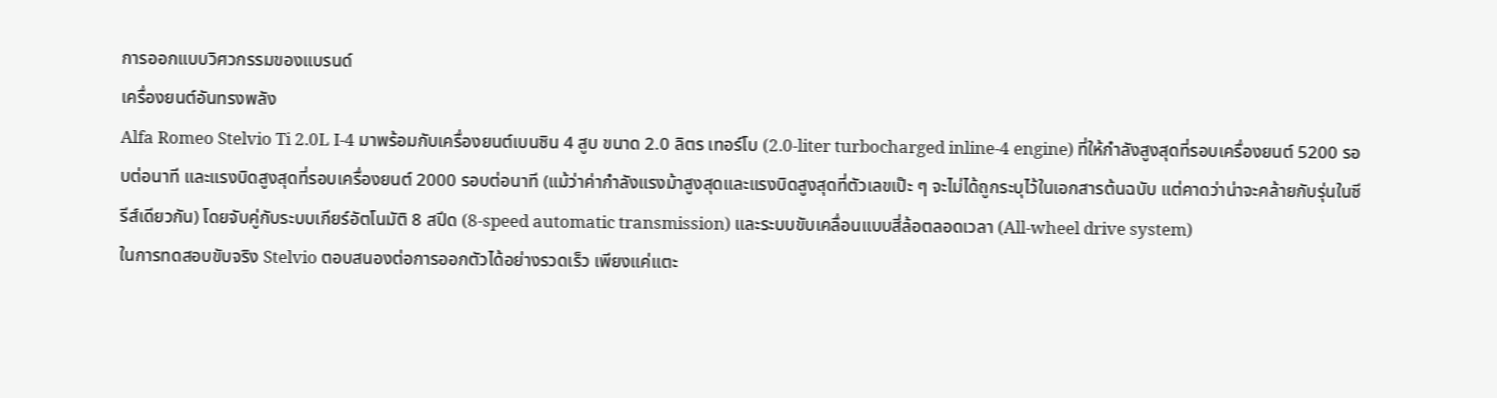การออกแบบวิศวกรรมของแบรนด์
เครื่องยนต์อันทรงพลัง
Alfa Romeo Stelvio Ti 2.0L I-4 มาพร้อมกับเครื่องยนต์เบนซิน 4 สูบ ขนาด 2.0 ลิตร เทอร์โบ (2.0-liter turbocharged inline-4 engine) ที่ให้กำลังสูงสุดที่รอบเครื่องยนต์ 5200 รอบต่อนาที และแรงบิดสูงสุดที่รอบเครื่องยนต์ 2000 รอบต่อนาที (แม้ว่าค่ากำลังแรงม้าสูงสุดและแรงบิดสูงสุดที่ตัวเลขเป๊ะ ๆ จะไม่ได้ถูกระบุไว้ในเอกสารต้นฉบับ แต่คาดว่าน่าจะคล้ายกับรุ่นในซีรีส์เดียวกัน) โดยจับคู่กับระบบเกียร์อัตโนมัติ 8 สปีด (8-speed automatic transmission) และระบบขับเคลื่อนแบบสี่ล้อตลอดเวลา (All-wheel drive system)
ในการทดสอบขับจริง Stelvio ตอบสนองต่อการออกตัวได้อย่างรวดเร็ว เพียงแค่แตะ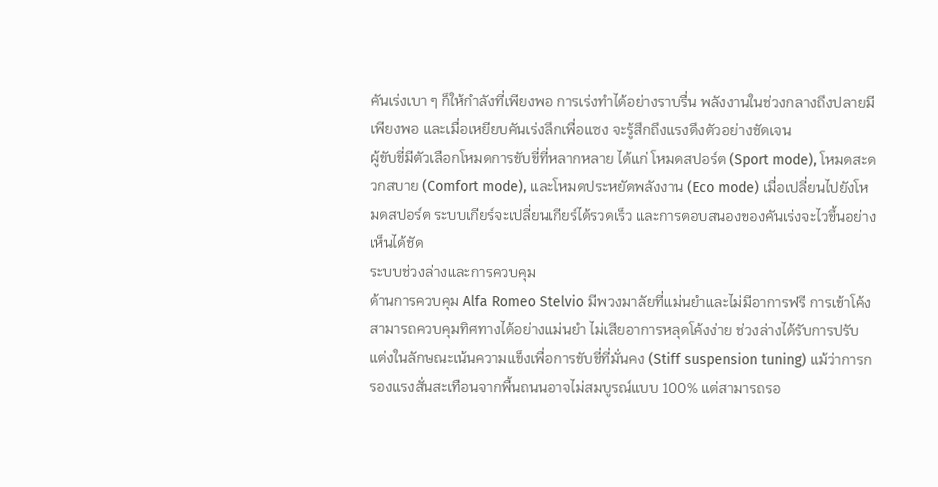คันเร่งเบา ๆ ก็ให้กำลังที่เพียงพอ การเร่งทำได้อย่างราบรื่น พลังงานในช่วงกลางถึงปลายมีเพียงพอ และเมื่อเหยียบคันเร่งลึกเพื่อแซง จะรู้สึกถึงแรงดึงตัวอย่างชัดเจน
ผู้ขับขี่มีตัวเลือกโหมดการขับขี่ที่หลากหลาย ได้แก่ โหมดสปอร์ต (Sport mode), โหมดสะดวกสบาย (Comfort mode), และโหมดประหยัดพลังงาน (Eco mode) เมื่อเปลี่ยนไปยังโหมดสปอร์ต ระบบเกียร์จะเปลี่ยนเกียร์ได้รวดเร็ว และการตอบสนองของคันเร่งจะไวขึ้นอย่างเห็นได้ชัด
ระบบช่วงล่างและการควบคุม
ด้านการควบคุม Alfa Romeo Stelvio มีพวงมาลัยที่แม่นยำและไม่มีอาการฟรี การเข้าโค้งสามารถควบคุมทิศทางได้อย่างแม่นยำ ไม่เสียอาการหลุดโค้งง่าย ช่วงล่างได้รับการปรับแต่งในลักษณะเน้นความแข็งเพื่อการขับขี่ที่มั่นคง (Stiff suspension tuning) แม้ว่าการกรองแรงสั่นสะเทือนจากพื้นถนนอาจไม่สมบูรณ์แบบ 100% แต่สามารถรอ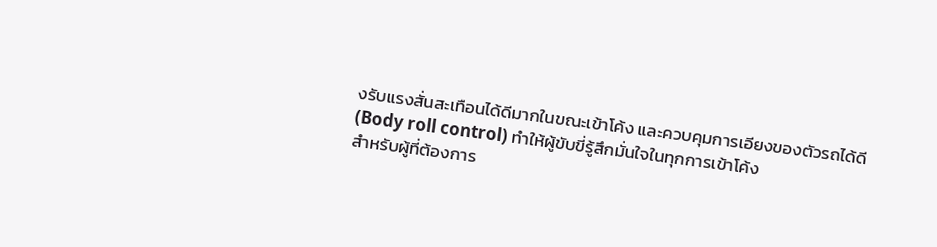งรับแรงสั่นสะเทือนได้ดีมากในขณะเข้าโค้ง และควบคุมการเอียงของตัวรถได้ดี (Body roll control) ทำให้ผู้ขับขี่รู้สึกมั่นใจในทุกการเข้าโค้ง
สำหรับผู้ที่ต้องการ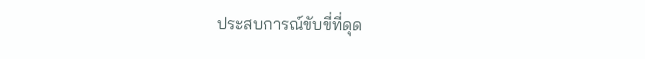ประสบการณ์ขับขี่ที่ดุด